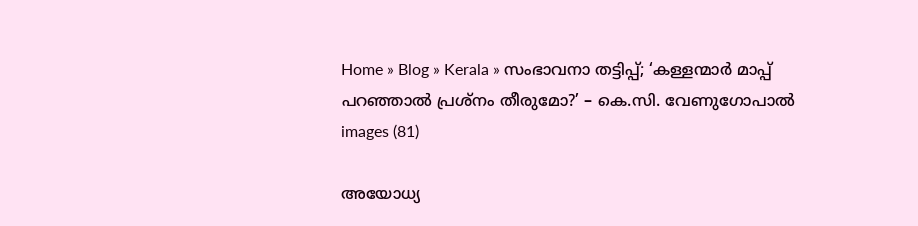Home » Blog » Kerala » സംഭാവനാ തട്ടിപ്പ്; ‘കള്ളന്മാർ മാപ്പ് പറഞ്ഞാൽ പ്രശ്നം തീരുമോ?’ – കെ.സി. വേണുഗോപാൽ
images (81)

അയോധ്യ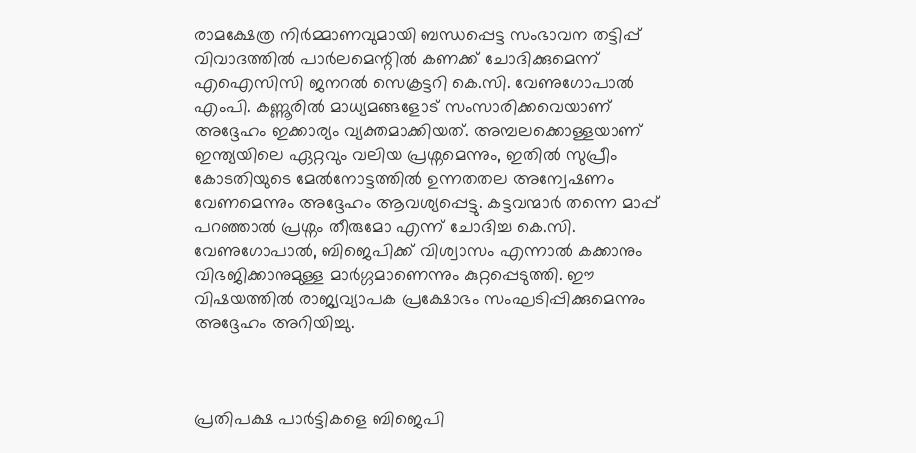രാമക്ഷേത്ര നിർമ്മാണവുമായി ബന്ധപ്പെട്ട സംഭാവന തട്ടിപ്പ് വിവാദത്തിൽ പാർലമെന്റിൽ കണക്ക് ചോദിക്കുമെന്ന് എഐസിസി ജനറൽ സെക്രട്ടറി കെ.സി. വേണുഗോപാൽ എംപി. കണ്ണൂരിൽ മാധ്യമങ്ങളോട് സംസാരിക്കവെയാണ് അദ്ദേഹം ഇക്കാര്യം വ്യക്തമാക്കിയത്. അമ്പലക്കൊള്ളയാണ് ഇന്ത്യയിലെ ഏറ്റവും വലിയ പ്രശ്നമെന്നും, ഇതിൽ സുപ്രീം കോടതിയുടെ മേൽനോട്ടത്തിൽ ഉന്നതതല അന്വേഷണം വേണമെന്നും അദ്ദേഹം ആവശ്യപ്പെട്ടു. കട്ടവന്മാർ തന്നെ മാപ്പ് പറഞ്ഞാൽ പ്രശ്നം തീരുമോ എന്ന് ചോദിച്ച കെ.സി. വേണുഗോപാൽ, ബിജെപിക്ക് വിശ്വാസം എന്നാൽ കക്കാനും വിഭജിക്കാനുമുള്ള മാർഗ്ഗമാണെന്നും കുറ്റപ്പെടുത്തി. ഈ വിഷയത്തിൽ രാജ്യവ്യാപക പ്രക്ഷോഭം സംഘടിപ്പിക്കുമെന്നും അദ്ദേഹം അറിയിച്ചു.



പ്രതിപക്ഷ പാർട്ടികളെ ബിജെപി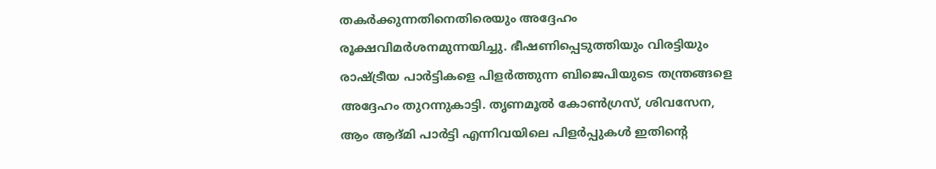തകർക്കുന്നതിനെതിരെയും അദ്ദേഹം രൂക്ഷവിമർശനമുന്നയിച്ചു. ഭീഷണിപ്പെടുത്തിയും വിരട്ടിയും രാഷ്ട്രീയ പാർട്ടികളെ പിളർത്തുന്ന ബിജെപിയുടെ തന്ത്രങ്ങളെ അദ്ദേഹം തുറന്നുകാട്ടി. തൃണമൂൽ കോൺഗ്രസ്, ശിവസേന, ആം ആദ്മി പാർട്ടി എന്നിവയിലെ പിളർപ്പുകൾ ഇതിന്റെ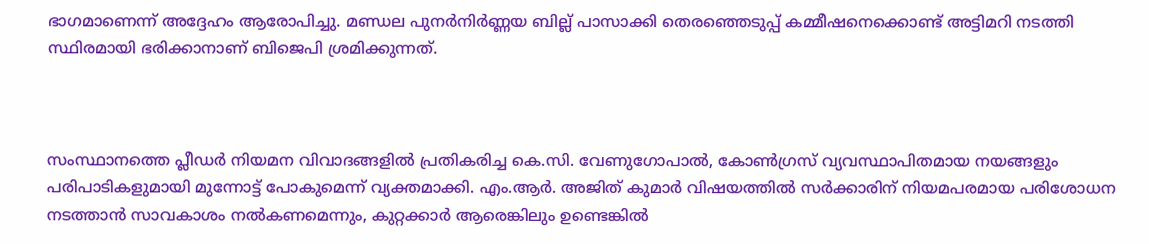ഭാഗമാണെന്ന് അദ്ദേഹം ആരോപിച്ചു. മണ്ഡല പുനർനിർണ്ണയ ബില്ല് പാസാക്കി തെരഞ്ഞെടുപ്പ് കമ്മീഷനെക്കൊണ്ട് അട്ടിമറി നടത്തി സ്ഥിരമായി ഭരിക്കാനാണ് ബിജെപി ശ്രമിക്കുന്നത്.



സംസ്ഥാനത്തെ പ്ലീഡർ നിയമന വിവാദങ്ങളിൽ പ്രതികരിച്ച കെ.സി. വേണുഗോപാൽ, കോൺഗ്രസ് വ്യവസ്ഥാപിതമായ നയങ്ങളും പരിപാടികളുമായി മുന്നോട്ട് പോകുമെന്ന് വ്യക്തമാക്കി. എം.ആർ. അജിത് കുമാർ വിഷയത്തിൽ സർക്കാരിന് നിയമപരമായ പരിശോധന നടത്താൻ സാവകാശം നൽകണമെന്നും, കുറ്റക്കാർ ആരെങ്കിലും ഉണ്ടെങ്കിൽ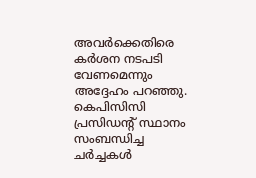അവർക്കെതിരെ കർശന നടപടി വേണമെന്നും അദ്ദേഹം പറഞ്ഞു. കെപിസിസി പ്രസിഡന്റ് സ്ഥാനം സംബന്ധിച്ച ചർച്ചകൾ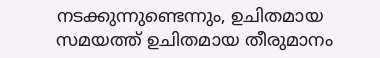നടക്കുന്നുണ്ടെന്നും, ഉചിതമായ സമയത്ത് ഉചിതമായ തീരുമാനം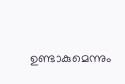ഉണ്ടാകുമെന്നും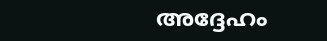അദ്ദേഹം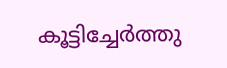കൂട്ടിച്ചേർത്തു